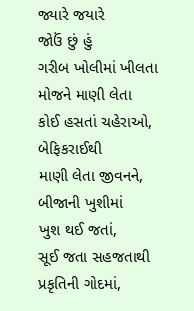જ્યારે જયારે
જોઉં છું હું
ગરીબ ખોલીમાં ખીલતા
મોજને માણી લેતા
કોઈ હસતાં ચહેરાઓ,
બેફિકરાઈથી
માણી લેતા જીવનને,
બીજાની ખુશીમાં
ખુશ થઈ જતાં,
સૂઈ જતા સહજતાથી
પ્રકૃતિની ગોદમાં,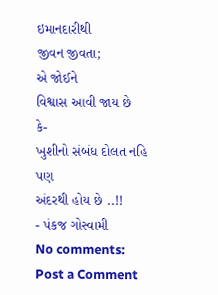ઇમાનદારીથી
જીવન જીવતા;
એ જોઈને
વિશ્વાસ આવી જાય છે
કે-
ખુશીનો સંબંધ દોલત નહિ
પણ
અંદરથી હોય છે ..!!
- પંકજ ગોસ્વામી
No comments:
Post a Comment